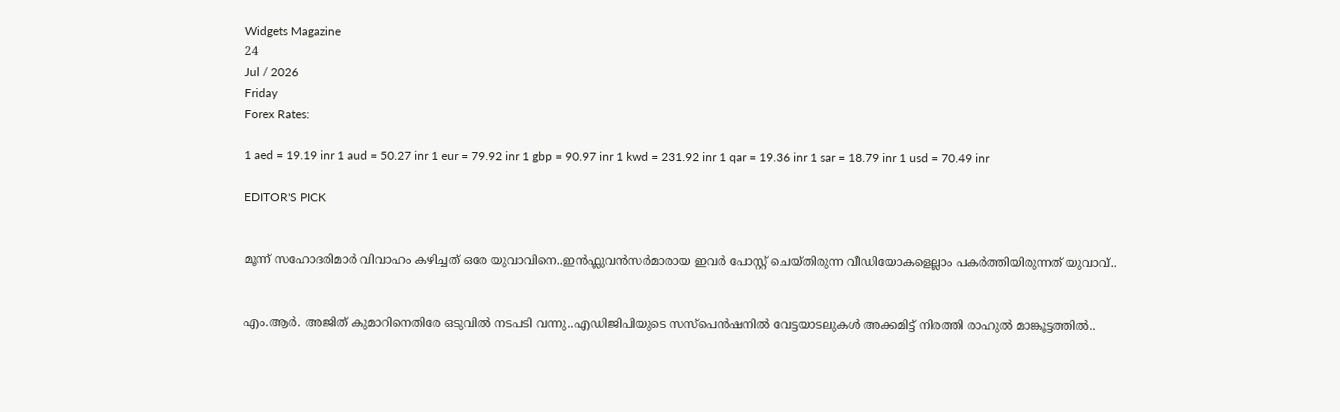Widgets Magazine
24
Jul / 2026
Friday
Forex Rates:

1 aed = 19.19 inr 1 aud = 50.27 inr 1 eur = 79.92 inr 1 gbp = 90.97 inr 1 kwd = 231.92 inr 1 qar = 19.36 inr 1 sar = 18.79 inr 1 usd = 70.49 inr

EDITOR'S PICK


മൂന്ന് സഹോദരിമാർ വിവാഹം കഴിച്ചത് ഒരേ യുവാവിനെ..ഇൻഫ്ലുവൻസർമാരായ ഇവർ പോസ്റ്റ് ചെയ്‌തിരുന്ന വീഡിയോകളെല്ലാം പകർത്തിയിരുന്നത് യുവാവ്..


എം.ആർ. അജിത് കുമാറിനെതിരേ ഒടുവിൽ നടപടി വന്നു..എഡിജിപിയുടെ സസ്‌പെന്‍ഷനില്‍ വേട്ടയാടലുകള്‍ അക്കമിട്ട് നിരത്തി രാഹുല്‍ മാങ്കൂട്ടത്തില്‍..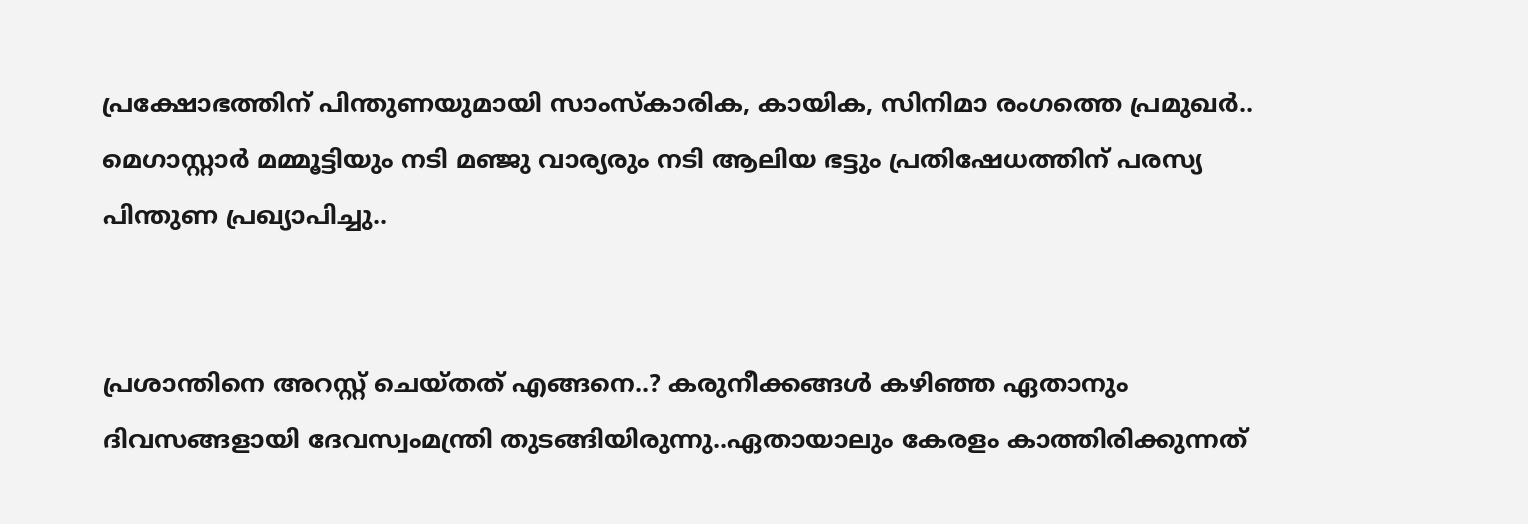പ്രക്ഷോഭത്തിന് പിന്തുണയുമായി സാംസ്കാരിക, കായിക, സിനിമാ രംഗത്തെ പ്രമുഖർ.. മെഗാസ്റ്റാർ മമ്മൂട്ടിയും നടി മഞ്ജു വാര്യരും നടി ആലിയ ഭട്ടും പ്രതിഷേധത്തിന് പരസ്യ പിന്തുണ പ്രഖ്യാപിച്ചു..


പ്രശാന്തിനെ അറസ്റ്റ് ചെയ്തത് എങ്ങനെ..? കരുനീക്കങ്ങൾ കഴിഞ്ഞ ഏതാനും ദിവസങ്ങളായി ദേവസ്വംമന്ത്രി തുടങ്ങിയിരുന്നു..ഏതായാലും കേരളം കാത്തിരിക്കുന്നത്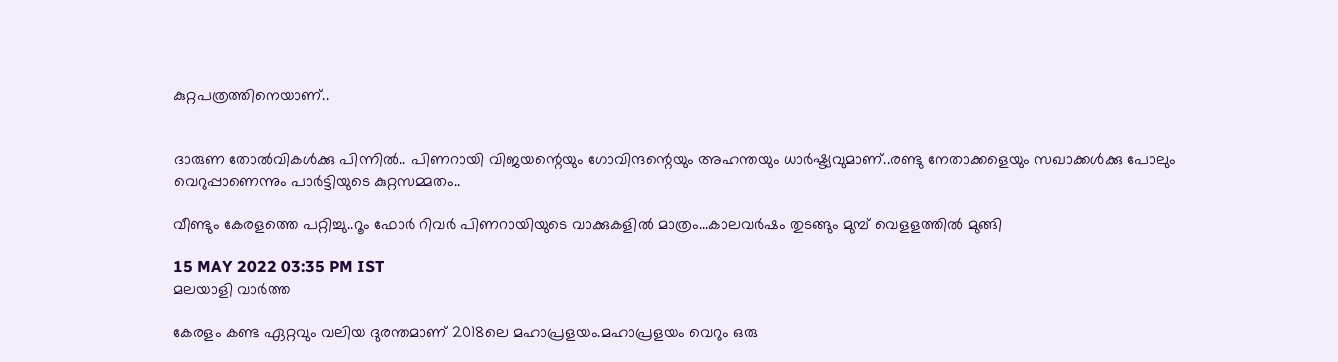കുറ്റപത്രത്തിനെയാണ്..


ദാരുണ തോല്‍വികള്‍ക്കു പിന്നില്‍.. പിണറായി വിജയന്റെയും ഗോവിന്ദന്റെയും അഹന്തയും ധാര്‍ഷ്ട്യവുമാണ്..രണ്ടു നേതാക്കളെയും സഖാക്കള്‍ക്കു പോലും വെറുപ്പാണെന്നും പാർട്ടിയുടെ കുറ്റസമ്മതം..

വീണ്ടും കേരളത്തെ പറ്റിച്ചു..റൂം ഫോർ റിവർ പിണറായിയുടെ വാക്കുകളിൽ മാത്രം...കാലവർഷം തുടങ്ങും മുമ്പ് വെളളത്തിൽ മുങ്ങി

15 MAY 2022 03:35 PM IST
മലയാളി വാര്‍ത്ത

കേരളം കണ്ട ഏറ്റവും വലിയ ദുരന്തമാണ് 2018ലെ മഹാപ്രളയം.മഹാപ്രളയം വെറും ഒരു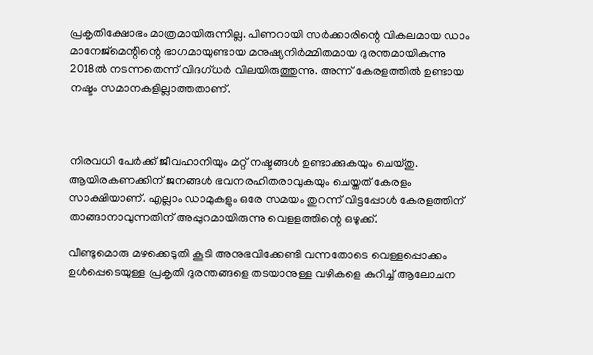പ്രകൃതിക്ഷോഭം മാത്രമായിരുന്നില്ല. പിണറായി സർക്കാരിന്റെ വികലമായ ഡാം മാനേജ്‌മെന്റിന്റെ ഭാഗമായുണ്ടായ മനുഷ്യനിർമ്മിതമായ ദുരന്തമായികുന്നു 2018ൽ നടന്നതെന്ന് വിദഗ്ധർ വിലയിരുത്തുന്നു. അന്ന് കേരളത്തിൽ ഉണ്ടായ നഷ്ടം സമാനകളില്ലാത്തതാണ്.



നിരവധി പേർക്ക് ജീവഹാനിയും മറ്റ് നഷ്ടങ്ങൾ ഉണ്ടാക്കുകയും ചെയ്തു. ആയിരകണക്കിന് ജനങ്ങൾ ഭവനരഹിതരാവുകയും ചെയ്തത് കേരളം സാക്ഷിയാണ്. എല്ലാം ഡാമുകളും ഒരേ സമയം തുറന്ന് വിട്ടപ്പോൾ കേരളത്തിന് താങ്ങാനാവുന്നതിന് അപ്പുറമായിരുന്നു വെളളത്തിന്റെ ഒഴുക്ക്.

വീണ്ടുമൊരു മഴക്കെടുതി കൂടി അനുഭവിക്കേണ്ടി വന്നതോടെ വെള്ളപ്പൊക്കം ഉൾപ്പെടെയുള്ള പ്രകൃതി ദുരന്തങ്ങളെ തടയാനുള്ള വഴികളെ കുറിച്ച് ആലോചന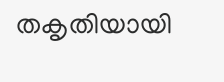തകൃതിയായി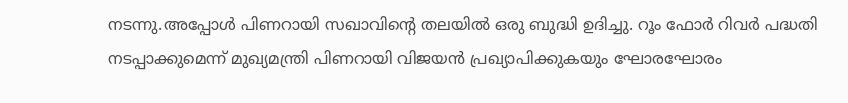നടന്നു.അപ്പോൾ പിണറായി സഖാവിന്റെ തലയിൽ ഒരു ബുദ്ധി ഉദിച്ചു. റൂം ഫോർ റിവർ പദ്ധതി നടപ്പാക്കുമെന്ന് മുഖ്യമന്ത്രി പിണറായി വിജയൻ പ്രഖ്യാപിക്കുകയും ഘോരഘോരം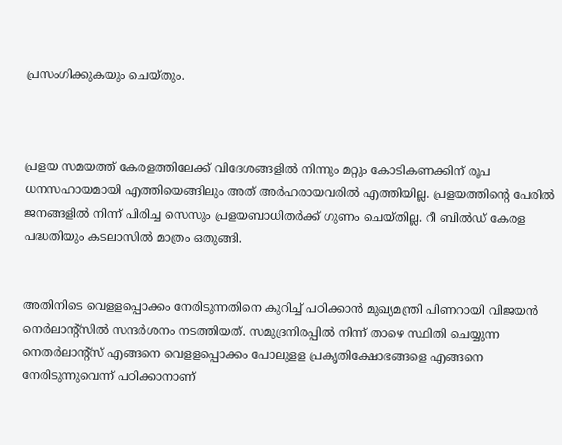പ്രസംഗിക്കുകയും ചെയ്‌തും.



പ്രളയ സമയത്ത് കേരളത്തിലേക്ക് വിദേശങ്ങളിൽ നിന്നും മറ്റും കോടികണക്കിന് രൂപ ധനസഹായമായി എത്തിയെങ്ങിലും അത് അർഹരായവരിൽ എത്തിയില്ല. പ്രളയത്തിന്റെ പേരിൽ ജനങ്ങളിൽ നിന്ന് പിരിച്ച സെസും പ്രളയബാധിതർക്ക് ഗുണം ചെയ്തില്ല. റീ ബിൽഡ് കേരള പദ്ധതിയും കടലാസിൽ മാത്രം ഒതുങ്ങി.


അതിനിടെ വെളളപ്പൊക്കം നേരിടുന്നതിനെ കുറിച്ച് പഠിക്കാൻ മുഖ്യമന്ത്രി പിണറായി വിജയൻ നെർലാന്റ്‌സിൽ സന്ദർശനം നടത്തിയത്. സമുദ്രനിരപ്പിൽ നിന്ന് താഴെ സ്ഥിതി ചെയ്യുന്ന നെതർലാന്റ്‌സ് എങ്ങനെ വെളളപ്പൊക്കം പോലുളള പ്രകൃതിക്ഷോഭങ്ങളെ എങ്ങനെ നേരിടുന്നുവെന്ന് പഠിക്കാനാണ്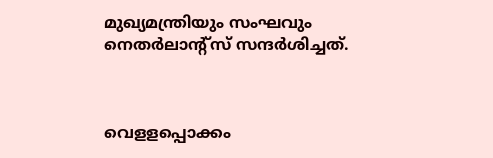മുഖ്യമന്ത്രിയും സംഘവും നെതർലാന്റ്‌സ് സന്ദർശിച്ചത്.



വെളളപ്പൊക്കം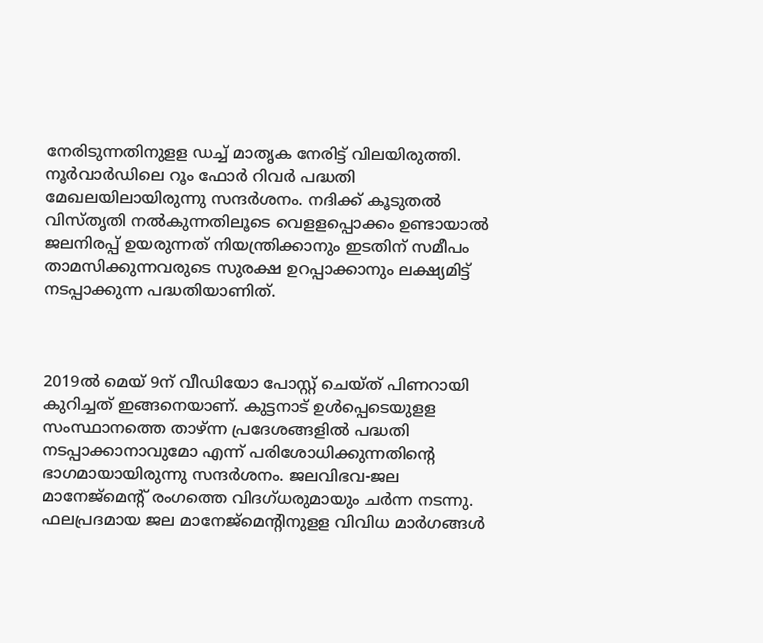നേരിടുന്നതിനുളള ഡച്ച് മാതൃക നേരിട്ട് വിലയിരുത്തി. നൂർവാർഡിലെ റൂം ഫോർ റിവർ പദ്ധതി മേഖലയിലായിരുന്നു സന്ദർശനം. നദിക്ക് കൂടുതൽ വിസ്തൃതി നൽകുന്നതിലൂടെ വെളളപ്പൊക്കം ഉണ്ടായാൽ ജലനിരപ്പ് ഉയരുന്നത് നിയന്ത്രിക്കാനും ഇടതിന് സമീപം താമസിക്കുന്നവരുടെ സുരക്ഷ ഉറപ്പാക്കാനും ലക്ഷ്യമിട്ട് നടപ്പാക്കുന്ന പദ്ധതിയാണിത്.



2019ൽ മെയ് 9ന് വീഡിയോ പോസ്റ്റ് ചെയ്ത് പിണറായി കുറിച്ചത് ഇങ്ങനെയാണ്. കുട്ടനാട് ഉൾപ്പെടെയുളള സംസ്ഥാനത്തെ താഴ്ന്ന പ്രദേശങ്ങളിൽ പദ്ധതി നടപ്പാക്കാനാവുമോ എന്ന് പരിശോധിക്കുന്നതിന്റെ ഭാഗമായായിരുന്നു സന്ദർശനം. ജലവിഭവ-ജല മാനേജ്‌മെന്റ് രംഗത്തെ വിദഗ്ധരുമായും ചർന്ന നടന്നു. ഫലപ്രദമായ ജല മാനേജ്‌മെന്റിനുളള വിവിധ മാർഗങ്ങൾ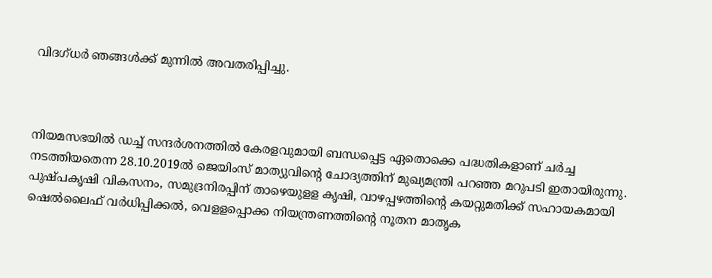വിദഗ്ധർ ഞങ്ങൾക്ക് മുന്നിൽ അവതരിപ്പിച്ചു.



നിയമസഭയിൽ ഡച്ച് സന്ദർശനത്തിൽ കേരളവുമായി ബന്ധപ്പെട്ട ഏതൊക്കെ പദ്ധതികളാണ് ചർച്ച നടത്തിയതെന്ന 28.10.2019ൽ ജെയിംസ് മാത്യുവിന്റെ ചോദ്യത്തിന് മുഖ്യമന്ത്രി പറഞ്ഞ മറുപടി ഇതായിരുന്നു. പുഷ്പകൃഷി വികസനം, സമുദ്രനിരപ്പിന് താഴെയുളള കൃഷി, വാഴപ്പഴത്തിന്റെ കയറ്റുമതിക്ക് സഹായകമായി ഷെൽലൈഫ് വർധിപ്പിക്കൽ, വെളളപ്പൊക്ക നിയന്ത്രണത്തിന്റെ നൂതന മാതൃക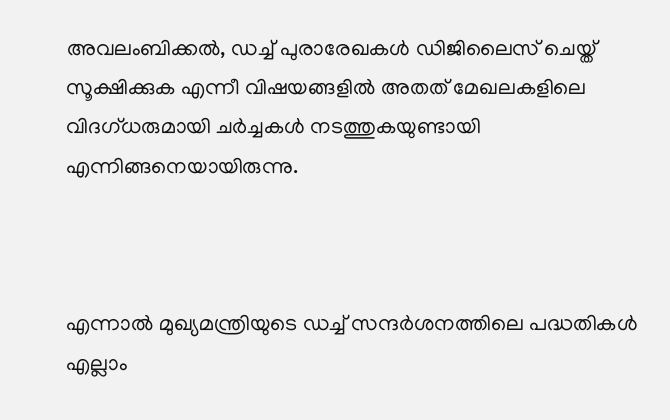അവലംബിക്കൽ, ഡച്ച് പുരാരേഖകൾ ഡിജിലൈസ് ചെയ്ത് സൂക്ഷിക്കുക എന്നീ വിഷയങ്ങളിൽ അതത് മേഖലകളിലെ വിദഗ്ധരുമായി ചർച്ചകൾ നടത്തുകയുണ്ടായി എന്നിങ്ങനെയായിരുന്നു.



എന്നാൽ മുഖ്യമന്ത്രിയുടെ ഡച്ച് സന്ദർശനത്തിലെ പദ്ധതികൾ എല്ലാം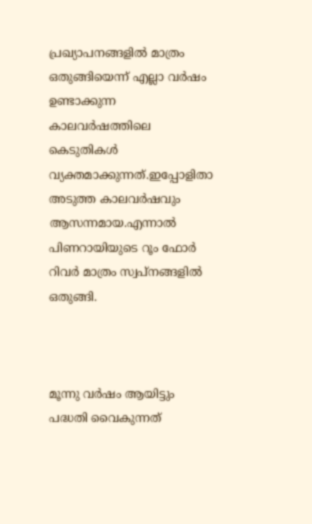പ്രഖ്യാപനങ്ങളിൽ മാത്രം ഒതുങ്ങിയെന്ന് എല്ലാ വർഷം ഉണ്ടാക്കുന്ന കാലവർഷത്തിലെ കെടുതികൾ വ്യക്തമാക്കുന്നത്.ഇപ്പോളിതാ അടുത്ത കാലവർഷവും ആസന്നമായ.എന്നാൽ പിണറായിയുടെ റൂം ഫോർ റിവർ മാത്രം സ്വപ്നങ്ങളിൽ ഒതുങ്ങി.



മൂന്നു വര്‍ഷം ആയിട്ടും പദ്ധതി വൈകുന്നത്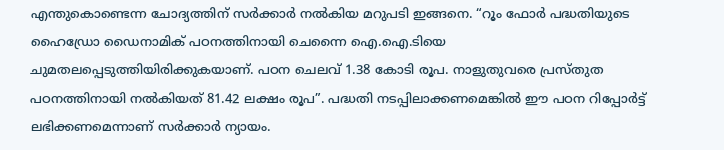എന്തുകൊണ്ടെന്ന ചോദ്യത്തിന് സര്‍ക്കാര്‍ നല്‍കിയ മറുപടി ഇങ്ങനെ. “റൂം ഫോര്‍ പദ്ധതിയുടെ ഹൈഡ്രോ ഡൈനാമിക് പഠനത്തിനായി ചെന്നൈ ഐ.ഐ.ടിയെ ചുമതലപ്പെടുത്തിയിരിക്കുകയാണ്. പഠന ചെലവ് 1.38 കോടി രൂപ. നാളുതുവരെ പ്രസ്തുത പഠനത്തിനായി നല്‍കിയത് 81.42 ലക്ഷം രൂപ”. പദ്ധതി നടപ്പിലാക്കണമെങ്കില്‍ ഈ പഠന റിപ്പോര്‍ട്ട് ലഭിക്കണമെന്നാണ് സര്‍ക്കാര്‍ ന്യായം.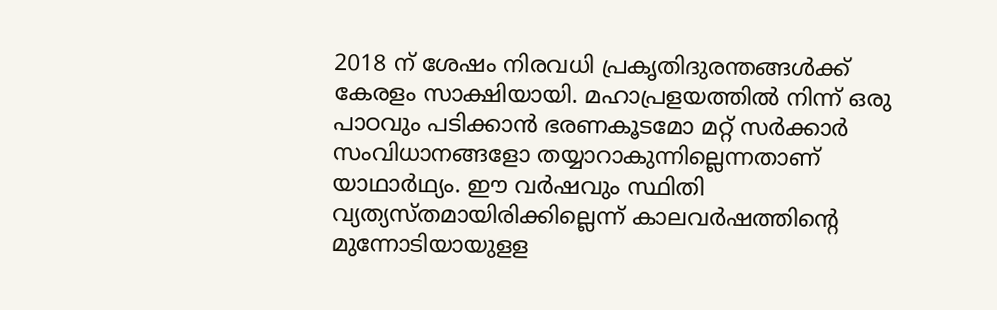2018 ന് ശേഷം നിരവധി പ്രകൃതിദുരന്തങ്ങൾക്ക് കേരളം സാക്ഷിയായി. മഹാപ്രളയത്തിൽ നിന്ന് ഒരു പാഠവും പടിക്കാൻ ഭരണകൂടമോ മറ്റ് സർക്കാർ സംവിധാനങ്ങളോ തയ്യാറാകുന്നില്ലെന്നതാണ് യാഥാർഥ്യം. ഈ വർഷവും സ്ഥിതി വ്യത്യസ്തമായിരിക്കില്ലെന്ന് കാലവർഷത്തിന്റെ മുന്നോടിയായുളള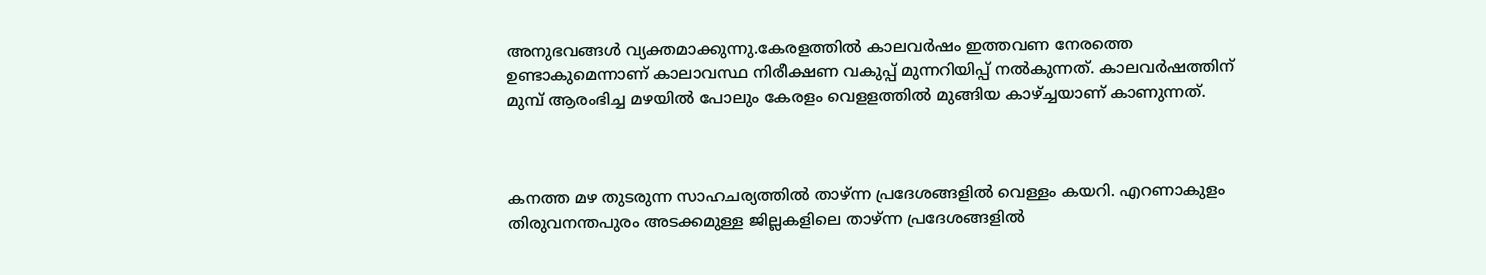അനുഭവങ്ങൾ വ്യക്തമാക്കുന്നു.കേരളത്തിൽ കാലവർഷം ഇത്തവണ നേരത്തെ ഉണ്ടാകുമെന്നാണ് കാലാവസ്ഥ നിരീക്ഷണ വകുപ്പ് മുന്നറിയിപ്പ് നൽകുന്നത്. കാലവർഷത്തിന് മുമ്പ് ആരംഭിച്ച മഴയിൽ പോലും കേരളം വെളളത്തിൽ മുങ്ങിയ കാഴ്‌ച്ചയാണ് കാണുന്നത്.



കനത്ത മഴ തുടരുന്ന സാഹചര്യത്തിൽ താഴ്ന്ന പ്രദേശങ്ങളിൽ വെള്ളം കയറി. എറണാകുളം തിരുവനന്തപുരം അടക്കമുള്ള ജില്ലകളിലെ താഴ്ന്ന പ്രദേശങ്ങളിൽ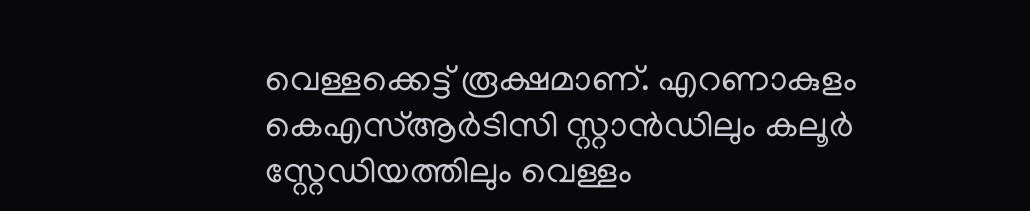വെള്ളക്കെട്ട് രൂക്ഷമാണ്. എറണാകുളം കെഎസ്ആർടിസി സ്റ്റാൻഡിലും കലൂർ സ്റ്റേഡിയത്തിലും വെള്ളം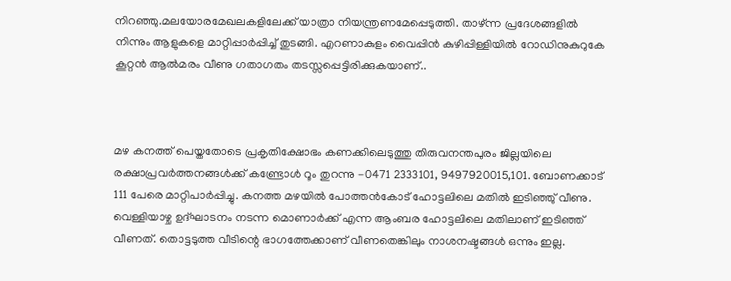നിറഞ്ഞു.മലയോരമേഖലകളിലേക്ക് യാത്രാ നിയന്ത്രണമേ‍പ്പെടുത്തി. താഴ്ന്ന പ്രദേശങ്ങളിൽ നിന്നും ആളുകളെ മാറ്റിപ്പാര്‍പ്പിച്ച് തുടങ്ങി. എറണാകുളം വൈപ്പിൻ കുഴിപ്പിള്ളിയിൽ റോഡിനുകുറുകേ കൂറ്റൻ ആൽമരം വീണു ഗതാഗതം തടസ്സപ്പെട്ടിരിക്കുകയാണ്..



മഴ കനത്ത് പെയ്തതോടെ പ്രകൃതിക്ഷോഭം കണക്കിലെടുത്തു തിരുവനന്തപുരം ജില്ലയിലെ രക്ഷാപ്രവർത്തനങ്ങൾക്ക് കണ്ട്രോൾ റൂം തുറന്നു -0471 2333101, 9497920015,101. ബോണക്കാട് 111 പേരെ മാറ്റിപാർപ്പിച്ചു. കനത്ത മഴയിൽ പോത്തൻകോട് ഹോട്ടലിലെ മതിൽ ഇടിഞ്ഞു് വീണു. വെള്ളിയാഴ്ച ഉദ്ഘാടനം നടന്ന മൊണാർക്ക് എന്ന ആംബര ഹോട്ടലിലെ മതിലാണ് ഇടിഞ്ഞ് വീണത്. തൊട്ടടുത്ത വീടിന്റെ ഭാഗത്തേക്കാണ് വീണതെങ്കിലും നാശനഷ്ടങ്ങൾ ഒന്നും ഇല്ല.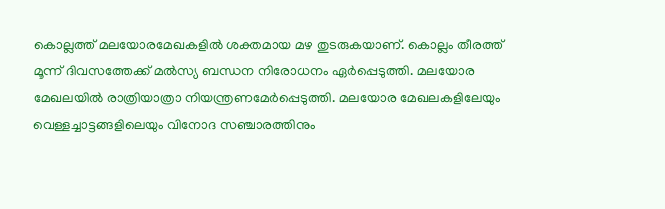കൊല്ലത്ത് മലയോരമേഖകളിൽ ശക്തമായ മഴ തുടരുകയാണ്. കൊല്ലം തീരത്ത് മൂന്ന് ദിവസത്തേക്ക് മൽസ്യ ബന്ധന നിരോധനം ഏർപ്പെടുത്തി. മലയോര മേഖലയിൽ രാത്രിയാത്രാ നിയന്ത്രണമേര്‍പ്പെടുത്തി. മലയോര മേഖലകളിലേയും വെള്ളച്ചാട്ടങ്ങളിലെയും വിനോദ സഞ്ചാരത്തിനും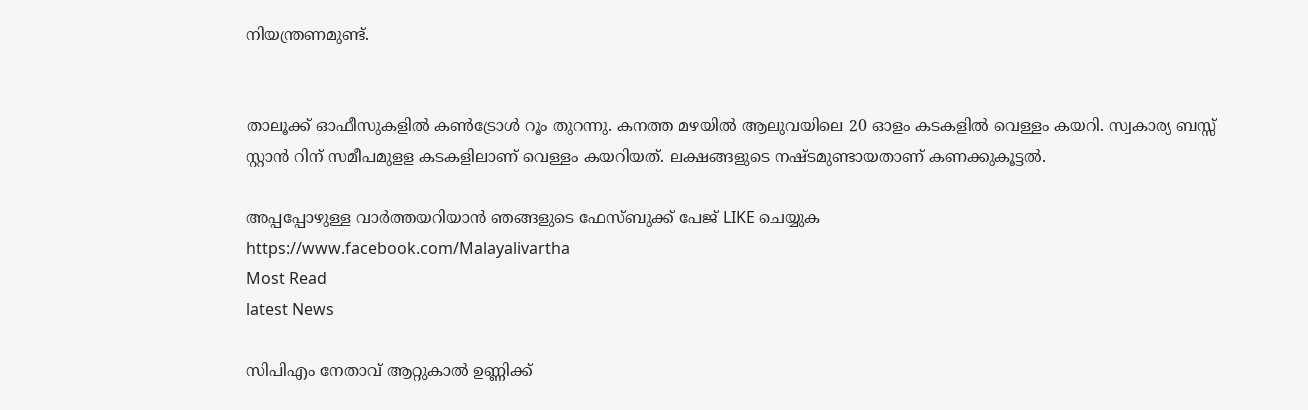നിയന്ത്രണമുണ്ട്.


താലൂക്ക് ഓഫീസുകളിൽ കൺട്രോൾ റൂം തുറന്നു. കനത്ത മഴയിൽ ആലുവയിലെ 20 ഓളം കടകളിൽ വെള്ളം കയറി. സ്വകാര്യ ബസ്സ് സ്റ്റാൻ റിന് സമീപമുളള കടകളിലാണ് വെള്ളം കയറിയത്. ലക്ഷങ്ങളുടെ നഷ്ടമുണ്ടായതാണ് കണക്കുകൂട്ടൽ.

അപ്പപ്പോഴുള്ള വാര്‍ത്തയറിയാന്‍ ഞങ്ങളുടെ ഫേസ്‌ബുക്ക്‌ പേജ് LIKE ചെയ്യുക
https://www.facebook.com/Malayalivartha
Most Read
latest News

സിപിഎം നേതാവ് ആറ്റുകാല്‍ ഉണ്ണിക്ക്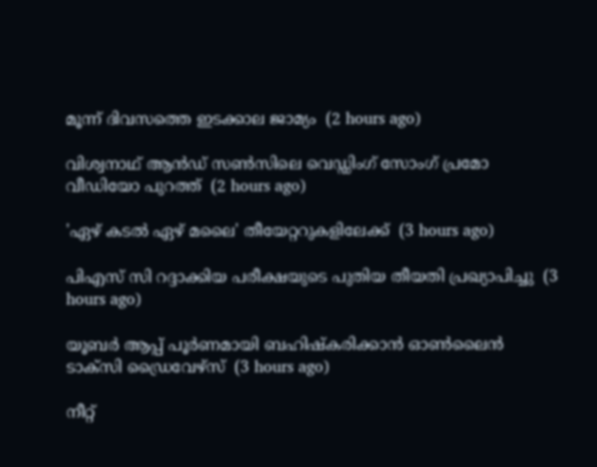മൂന്ന് ദിവസത്തെ ഇടക്കാല ജാമ്യം  (2 hours ago)

വിശ്വനാഥ് ആന്‍ഡ് സണ്‍സിലെ വെഡ്ഡിംഗ് സോംഗ് പ്രമോ വീഡിയോ പുറത്ത്  (2 hours ago)

'ഏഴ് കടല്‍ ഏഴ് മലൈ' തീയേറ്ററുകളിലേക്ക്  (3 hours ago)

പിഎസ് സി റദ്ദാക്കിയ പരീക്ഷയുടെ പുതിയ തീയതി പ്രഖ്യാപിച്ചു  (3 hours ago)

യൂബര്‍ ആപ്പ് പൂര്‍ണമായി ബഹിഷ്‌കരിക്കാന്‍ ഓണ്‍ലൈന്‍ ടാക്‌സി ഡ്രൈവേഴ്‌സ്  (3 hours ago)

നീറ്റ്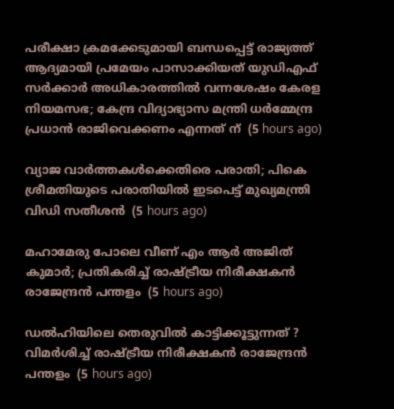പരീക്ഷാ ക്രമക്കേടുമായി ബന്ധപ്പെട്ട് രാജ്യത്ത് ആദ്യമായി പ്രമേയം പാസാക്കിയത് യുഡിഎഫ് സർക്കാർ അധികാരത്തിൽ വന്നശേഷം കേരള നിയമസഭ; കേന്ദ്ര വിദ്യാഭ്യാസ മന്ത്രി ധർമ്മേന്ദ്ര പ്രധാൻ രാജിവെക്കണം എന്നത് ന്  (5 hours ago)

വ്യാജ വാർത്തകൾക്കെതിരെ പരാതി; പികെ ശ്രീമതിയുടെ പരാതിയിൽ ഇടപെട്ട് മുഖ്യമന്ത്രി വിഡി സതീശൻ  (5 hours ago)

മഹാമേരു പോലെ വീണ് എം ആർ അജിത് കുമാർ; പ്രതികരിച്ച് രാഷ്ട്രീയ നിരീക്ഷകൻ രാജേന്ദ്രൻ പന്തളം  (5 hours ago)

ഡൽഹിയിലെ തെരുവിൽ കാട്ടിക്കൂട്ടുന്നത് ? വിമർശിച്ച് രാഷ്ട്രീയ നിരീക്ഷകൻ രാജേന്ദ്രൻ പന്തളം  (5 hours ago)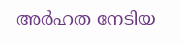അർഹത നേടിയ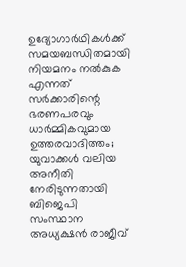ഉദ്യോഗാർഥികൾക്ക് സമയബന്ധിതമായി നിയമനം നൽകുക എന്നത് സർക്കാരിന്റെ ഭരണപരവും ധാർമ്മികവുമായ ഉത്തരവാദിത്തം; യുവാക്കൾ വലിയ അനീതി നേരിടുന്നതായി ബിജെപി സംസ്ഥാന അധ്യക്ഷൻ രാജീവ്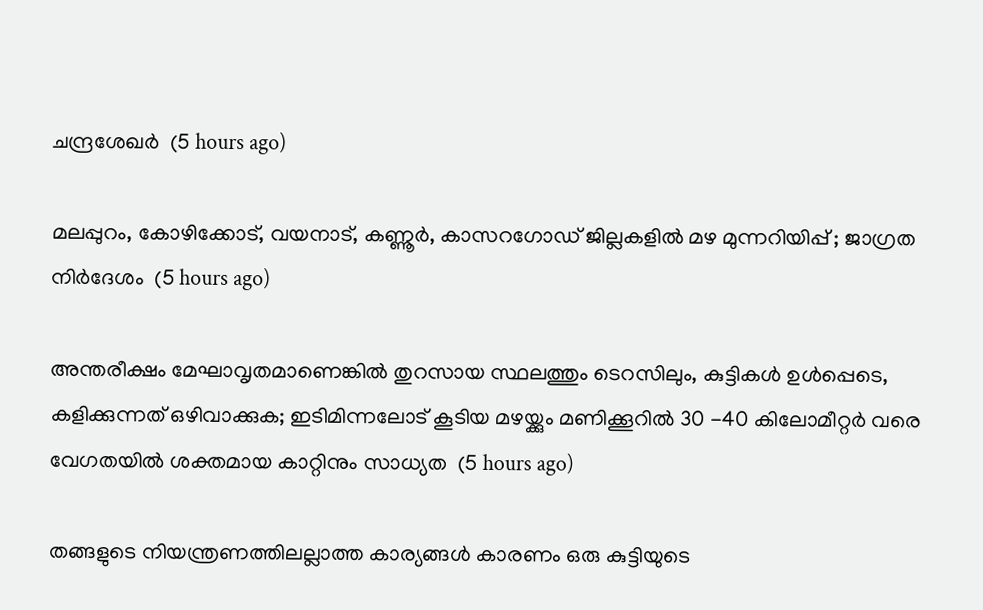ചന്ദ്രശേഖർ  (5 hours ago)

മലപ്പുറം, കോഴിക്കോട്, വയനാട്, കണ്ണൂർ, കാസറഗോഡ് ജില്ലകളിൽ മഴ മുന്നറിയിപ്പ് ; ജാഗ്രത നിർദേശം  (5 hours ago)

അന്തരീക്ഷം മേഘാവൃതമാണെങ്കിൽ തുറസായ സ്ഥലത്തും ടെറസിലും, കുട്ടികൾ ഉൾപ്പെടെ, കളിക്കുന്നത് ഒഴിവാക്കുക; ഇടിമിന്നലോട് കൂടിയ മഴയ്ക്കും മണിക്കൂറിൽ 30 -40 കിലോമീറ്റർ വരെ വേഗതയിൽ ശക്തമായ കാറ്റിനും സാധ്യത  (5 hours ago)

തങ്ങളുടെ നിയന്ത്രണത്തിലല്ലാത്ത കാര്യങ്ങൾ കാരണം ഒരു കുട്ടിയുടെ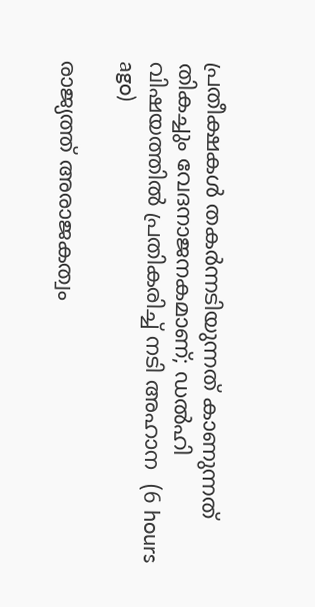പ്രതീക്ഷകൾ തകർന്നടിയുന്നത് കാണുന്നത് തികച്ചും വേദനാജനകമാണ്; ഡൽഹി വിഷയത്തിൽ പ്രതികരിച്ച് നടി അഹാന  (6 hours ago)

രാജ്യത്ത് അരാജകത്വം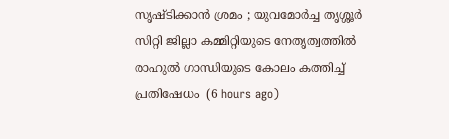സൃഷ്ടിക്കാൻ ശ്രമം ; യുവമോർച്ച തൃശ്ശൂർ സിറ്റി ജില്ലാ കമ്മിറ്റിയുടെ നേതൃത്വത്തിൽ രാഹുൽ ഗാന്ധിയുടെ കോലം കത്തിച്ച് പ്രതിഷേധം  (6 hours ago)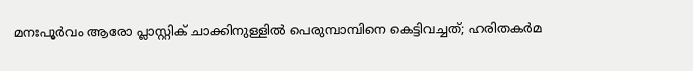മനഃപൂർവം ആരോ പ്ലാസ്റ്റിക് ചാക്കിനുള്ളിൽ പെരുമ്പാമ്പിനെ കെട്ടിവച്ചത്; ഹരിതകർമ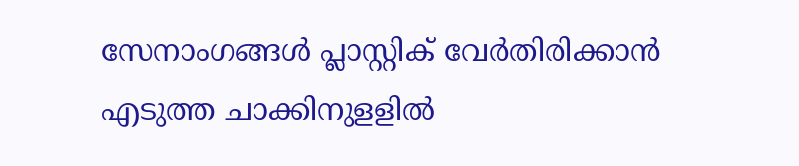സേനാംഗങ്ങൾ പ്ലാസ്റ്റിക് വേർതിരിക്കാൻ എടുത്ത ചാക്കിനുളളിൽ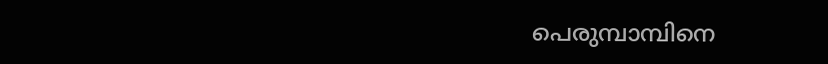പെരുമ്പാമ്പിനെ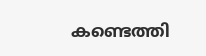കണ്ടെത്തി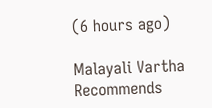(6 hours ago)

Malayali Vartha Recommends